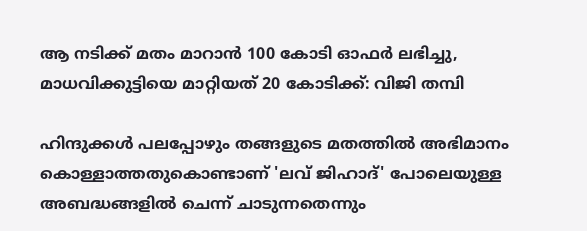ആ നടിക്ക് മതം മാറാൻ 100 കോടി ഓഫർ ലഭിച്ചു, മാധവിക്കുട്ടിയെ മാറ്റിയത് 20 കോടിക്ക്: വിജി തമ്പി

ഹിന്ദുക്കൾ പലപ്പോഴും തങ്ങളുടെ മതത്തിൽ അഭിമാനം കൊള്ളാത്തതുകൊണ്ടാണ് 'ലവ് ജിഹാദ്' പോലെയുള്ള അബദ്ധങ്ങളിൽ ചെന്ന് ചാടുന്നതെന്നും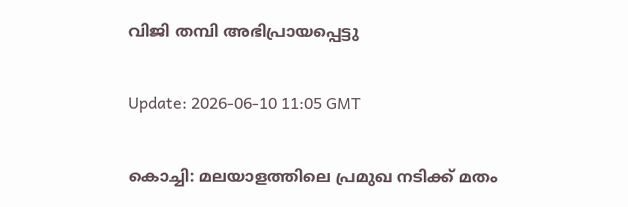വിജി തമ്പി അഭിപ്രായപ്പെട്ടു

Update: 2026-06-10 11:05 GMT

കൊച്ചി: മലയാളത്തിലെ പ്രമുഖ നടിക്ക് മതം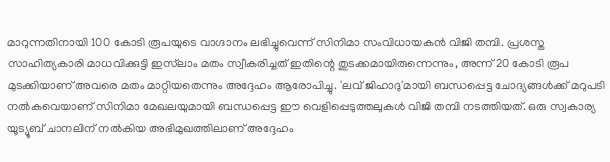മാറുന്നതിനായി 100 കോടി രൂപയുടെ വാഗ്ദാനം ലഭിച്ചുവെന്ന് സിനിമാ സംവിധായകൻ വിജി തമ്പി. പ്രശസ്ത സാഹിത്യകാരി മാധവിക്കുട്ടി ഇസ്‌ലാം മതം സ്വീകരിച്ചത് ഇതിന്റെ തുടക്കമായിരുന്നെന്നും, അന്ന് 20 കോടി രൂപ മുടക്കിയാണ് അവരെ മതം മാറ്റിയതെന്നും അദ്ദേഹം ആരോപിച്ചു. 'ലവ് ജിഹാദു'മായി ബന്ധപ്പെട്ട ചോദ്യങ്ങൾക്ക് മറുപടി നൽകവെയാണ് സിനിമാ മേഖലയുമായി ബന്ധപ്പെട്ട ഈ വെളിപ്പെടുത്തലുകൾ വിജി തമ്പി നടത്തിയത്. ഒരു സ്വകാര്യ യൂട്യൂബ് ചാനലിന് നൽകിയ അഭിമുഖത്തിലാണ് അദ്ദേഹം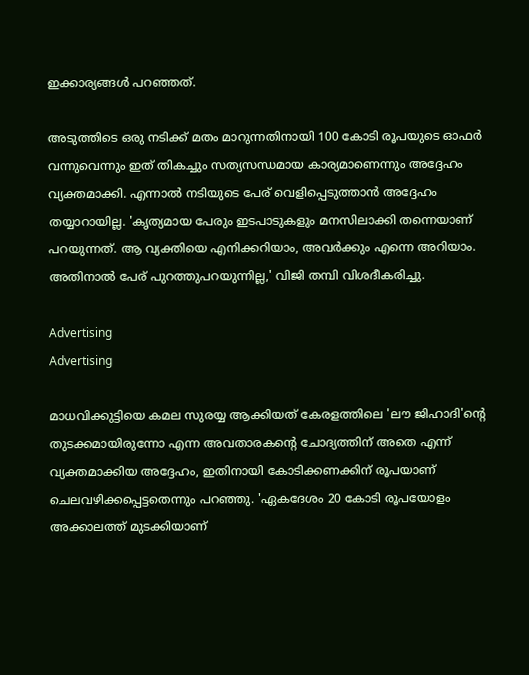ഇക്കാര്യങ്ങൾ പറഞ്ഞത്.

അടുത്തിടെ ഒരു നടിക്ക് മതം മാറുന്നതിനായി 100 കോടി രൂപയുടെ ഓഫർ വന്നുവെന്നും ഇത് തികച്ചും സത്യസന്ധമായ കാര്യമാണെന്നും അദ്ദേഹം വ്യക്തമാക്കി. എന്നാൽ നടിയുടെ പേര് വെളിപ്പെടുത്താൻ അദ്ദേഹം തയ്യാറായില്ല. 'കൃത്യമായ പേരും ഇടപാടുകളും മനസിലാക്കി തന്നെയാണ് പറയുന്നത്. ആ വ്യക്തിയെ എനിക്കറിയാം, അവർക്കും എന്നെ അറിയാം. അതിനാൽ പേര് പുറത്തുപറയുന്നില്ല,' വിജി തമ്പി വിശദീകരിച്ചു.

Advertising
Advertising

മാധവിക്കുട്ടിയെ കമല സുരയ്യ ആക്കിയത് കേരളത്തിലെ 'ലൗ ജിഹാദി'ന്റെ തുടക്കമായിരുന്നോ എന്ന അവതാരകന്റെ ചോദ്യത്തിന് അതെ എന്ന് വ്യക്തമാക്കിയ അദ്ദേഹം, ഇതിനായി കോടിക്കണക്കിന് രൂപയാണ് ചെലവഴിക്കപ്പെട്ടതെന്നും പറഞ്ഞു. 'ഏകദേശം 20 കോടി രൂപയോളം അക്കാലത്ത് മുടക്കിയാണ്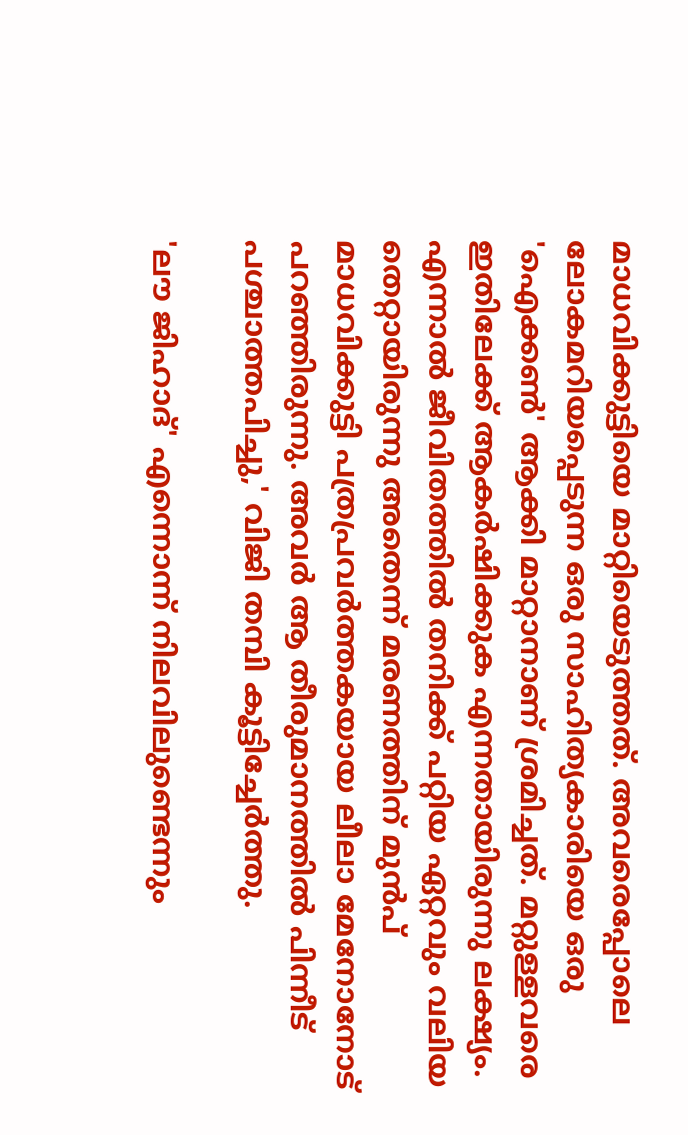മാധവിക്കുട്ടിയെ മാറ്റിയെടുത്തത്. അവരെപ്പോലെ ലോകമറിയപ്പെടുന്ന ഒരു സാഹിത്യകാരിയെ ഒരു 'ഐക്കൺ' ആക്കി മാറ്റാനാണ് ശ്രമിച്ചത്. മറ്റുള്ളവരെ ഇതിലേക്ക് ആകർഷിക്കുക എന്നതായിരുന്നു ലക്ഷ്യം. എന്നാൽ ജീവിതത്തിൽ തനിക്ക് പറ്റിയ ഏറ്റവും വലിയ തെറ്റായിരുന്നു അതെന്ന് മരണത്തിന് മുൻപ് മാധവിക്കുട്ടി പത്രപ്രവർത്തകയായ ലീലാ മേനോനോട് പറഞ്ഞിരുന്നു. അവർ ആ തീരുമാനത്തിൽ പിന്നീട് പശ്ചാത്തപിച്ചു,' വിജി തമ്പി കൂട്ടിച്ചേർത്തു.

'ലൗ ജിഹാദ്' എന്നൊന്ന് നിലവിലുണ്ടെന്നും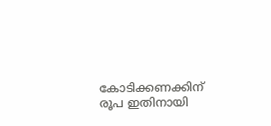കോടിക്കണക്കിന് രൂപ ഇതിനായി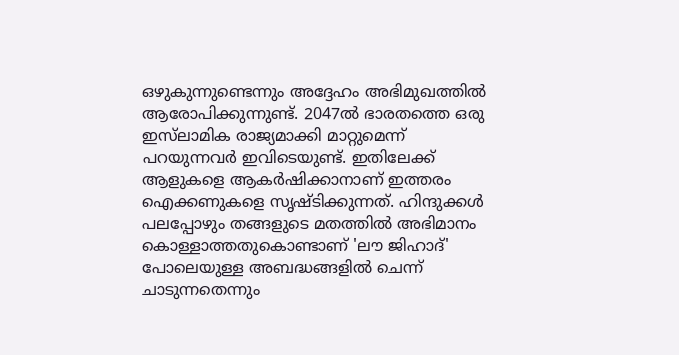ഒഴുകുന്നുണ്ടെന്നും അദ്ദേഹം അഭിമുഖത്തിൽ ആരോപിക്കുന്നുണ്ട്. 2047ൽ ഭാരതത്തെ ഒരു ഇസ്‌ലാമിക രാജ്യമാക്കി മാറ്റുമെന്ന് പറയുന്നവർ ഇവിടെയുണ്ട്. ഇതിലേക്ക് ആളുകളെ ആകർഷിക്കാനാണ് ഇത്തരം ഐക്കണുകളെ സൃഷ്ടിക്കുന്നത്. ഹിന്ദുക്കൾ പലപ്പോഴും തങ്ങളുടെ മതത്തിൽ അഭിമാനം കൊള്ളാത്തതുകൊണ്ടാണ് 'ലൗ ജിഹാദ്' പോലെയുള്ള അബദ്ധങ്ങളിൽ ചെന്ന് ചാടുന്നതെന്നും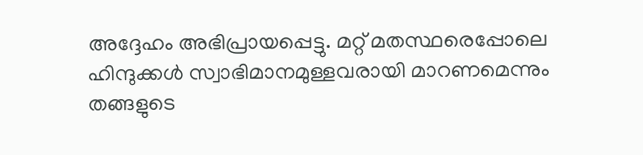അദ്ദേഹം അഭിപ്രായപ്പെട്ടു. മറ്റ് മതസ്ഥരെപ്പോലെ ഹിന്ദുക്കൾ സ്വാഭിമാനമുള്ളവരായി മാറണമെന്നും തങ്ങളുടെ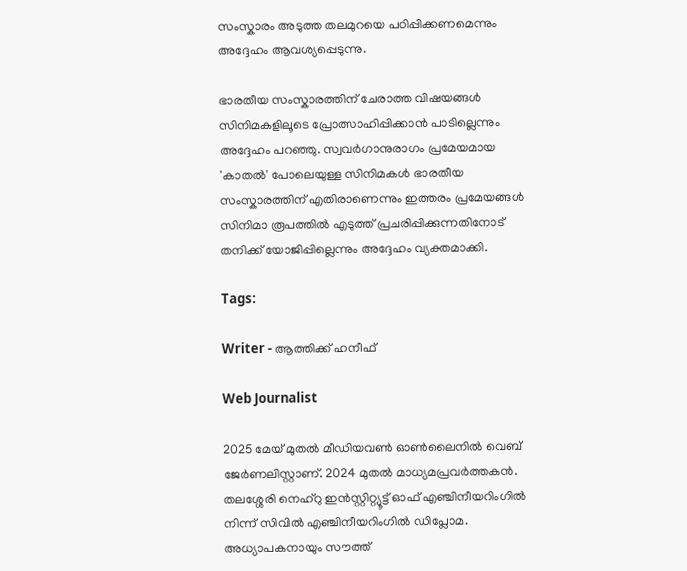സംസ്കാരം അടുത്ത തലമുറയെ പഠിപ്പിക്കണമെന്നും അദ്ദേഹം ആവശ്യപ്പെടുന്നു.

ഭാരതീയ സംസ്കാരത്തിന് ചേരാത്ത വിഷയങ്ങൾ സിനിമകളിലൂടെ പ്രോത്സാഹിപ്പിക്കാൻ പാടില്ലെന്നും അദ്ദേഹം പറഞ്ഞു. സ്വവർഗാനുരാഗം പ്രമേയമായ 'കാതൽ' പോലെയുള്ള സിനിമകൾ ഭാരതീയ സംസ്കാരത്തിന് എതിരാണെന്നും ഇത്തരം പ്രമേയങ്ങൾ സിനിമാ രൂപത്തിൽ എടുത്ത് പ്രചരിപ്പിക്കുന്നതിനോട് തനിക്ക് യോജിപ്പില്ലെന്നും അദ്ദേഹം വ്യക്തമാക്കി.

Tags:

Writer - ആത്തിക്ക് ഹനീഫ്

Web Journalist

2025 മേയ് മുതൽ മീഡിയവൺ ഓൺലൈനിൽ വെബ് ജേർണലിസ്റ്റാണ്. 2024 മുതൽ മാധ്യമപ്രവർത്തകൻ. തലശ്ശേരി നെഹ്‌റു ഇൻസ്റ്റിറ്റ്യൂട്ട് ഓഫ് എഞ്ചിനീയറിംഗിൽ നിന്ന് സിവിൽ എഞ്ചിനീയറിംഗിൽ ഡിപ്ലോമ. അധ്യാപകനായും സൗത്ത്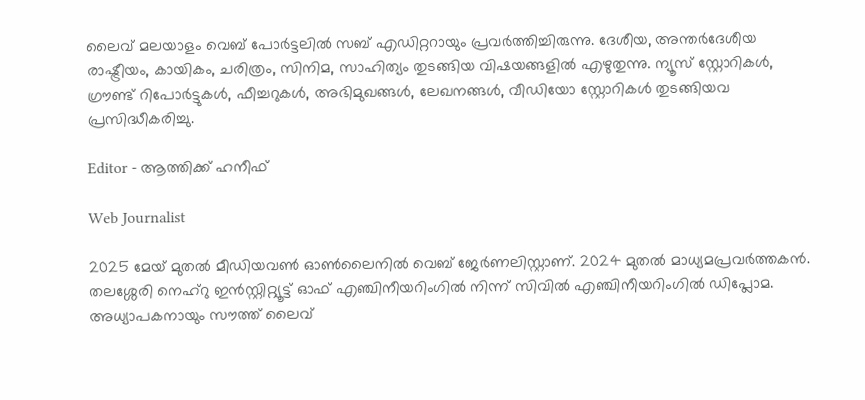ലൈവ് മലയാളം വെബ് പോർട്ടലിൽ സബ് എഡിറ്ററായും പ്രവർത്തിച്ചിരുന്നു. ദേശീയ, അന്തർദേശീയ രാഷ്ട്രീയം, കായികം, ചരിത്രം, സിനിമ, സാഹിത്യം തുടങ്ങിയ വിഷയങ്ങളിൽ എഴുതുന്നു. ന്യൂസ് സ്റ്റോറികൾ, ഗ്രൗണ്ട് റിപോർട്ടുകൾ, ഫീച്ചറുകൾ, അഭിമുഖങ്ങൾ, ലേഖനങ്ങൾ, വീഡിയോ സ്റ്റോറികൾ തുടങ്ങിയവ പ്രസിദ്ധീകരിച്ചു.

Editor - ആത്തിക്ക് ഹനീഫ്

Web Journalist

2025 മേയ് മുതൽ മീഡിയവൺ ഓൺലൈനിൽ വെബ് ജേർണലിസ്റ്റാണ്. 2024 മുതൽ മാധ്യമപ്രവർത്തകൻ. തലശ്ശേരി നെഹ്‌റു ഇൻസ്റ്റിറ്റ്യൂട്ട് ഓഫ് എഞ്ചിനീയറിംഗിൽ നിന്ന് സിവിൽ എഞ്ചിനീയറിംഗിൽ ഡിപ്ലോമ. അധ്യാപകനായും സൗത്ത് ലൈവ്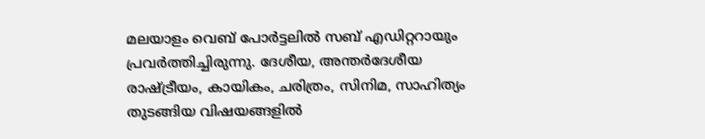മലയാളം വെബ് പോർട്ടലിൽ സബ് എഡിറ്ററായും പ്രവർത്തിച്ചിരുന്നു. ദേശീയ, അന്തർദേശീയ രാഷ്ട്രീയം, കായികം, ചരിത്രം, സിനിമ, സാഹിത്യം തുടങ്ങിയ വിഷയങ്ങളിൽ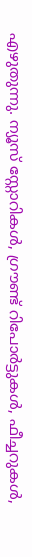എഴുതുന്നു. ന്യൂസ് സ്റ്റോറികൾ, ഗ്രൗണ്ട് റിപോർട്ടുകൾ, ഫീച്ചറുകൾ,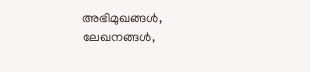അഭിമുഖങ്ങൾ, ലേഖനങ്ങൾ,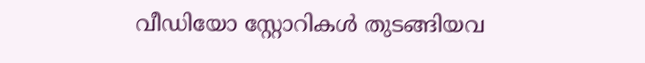വീഡിയോ സ്റ്റോറികൾ തുടങ്ങിയവ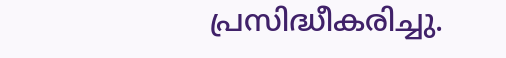പ്രസിദ്ധീകരിച്ചു.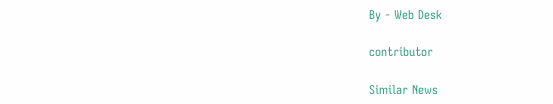By - Web Desk

contributor

Similar News